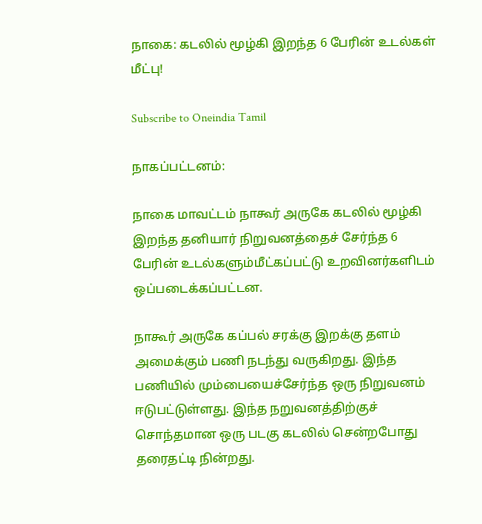நாகை: கடலில் மூழ்கி இறந்த 6 பேரின் உடல்கள் மீட்பு!

Subscribe to Oneindia Tamil

நாகப்பட்டனம்:

நாகை மாவட்டம் நாகூர் அருகே கடலில் மூழ்கி இறந்த தனியார் நிறுவனத்தைச் சேர்ந்த 6 பேரின் உடல்களும்மீட்கப்பட்டு உறவினர்களிடம் ஒப்படைக்கப்பட்டன.

நாகூர் அருகே கப்பல் சரக்கு இறக்கு தளம் அமைக்கும் பணி நடந்து வருகிறது. இந்த பணியில் மும்பையைச்சேர்ந்த ஒரு நிறுவனம் ஈடுபட்டுள்ளது. இந்த நறுவனத்திற்குச் சொந்தமான ஒரு படகு கடலில் சென்றபோது தரைதட்டி நின்றது.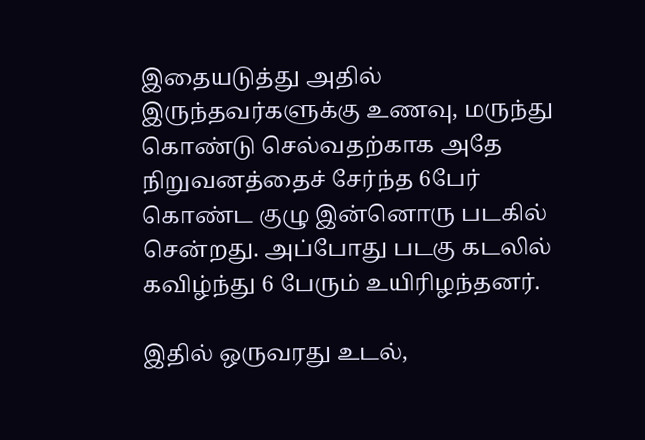இதையடுத்து அதில் இருந்தவர்களுக்கு உணவு, மருந்து கொண்டு செல்வதற்காக அதே நிறுவனத்தைச் சேர்ந்த 6பேர் கொண்ட குழு இன்னொரு படகில் சென்றது. அப்போது படகு கடலில் கவிழ்ந்து 6 பேரும் உயிரிழந்தனர்.

இதில் ஒருவரது உடல்,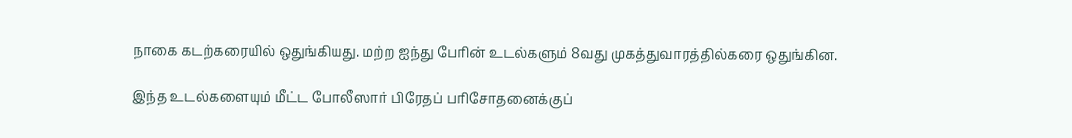நாகை கடற்கரையில் ஒதுங்கியது. மற்ற ஐந்து பேரின் உடல்களும் 8வது முகத்துவாரத்தில்கரை ஒதுங்கின.

இந்த உடல்களையும் மீட்ட போலீஸார் பிரேதப் பரிசோதனைக்குப்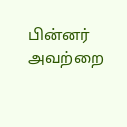பின்னர் அவற்றை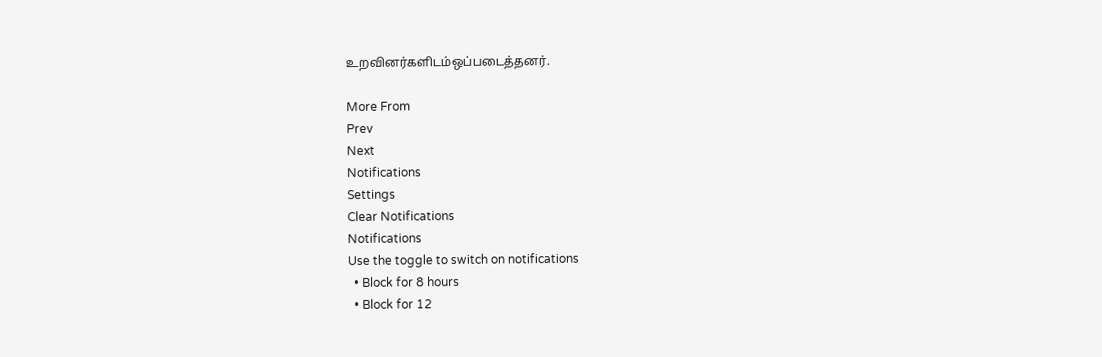உறவினர்களிடம்ஒப்படைத்தனர்.

More From
Prev
Next
Notifications
Settings
Clear Notifications
Notifications
Use the toggle to switch on notifications
  • Block for 8 hours
  • Block for 12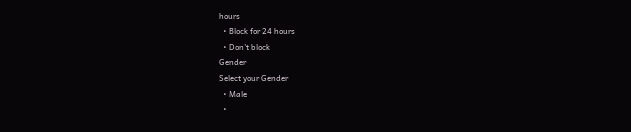hours
  • Block for 24 hours
  • Don't block
Gender
Select your Gender
  • Male
  •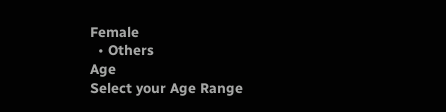Female
  • Others
Age
Select your Age Range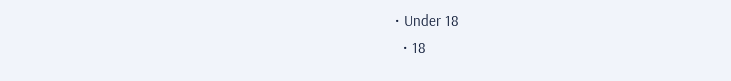• Under 18
  • 18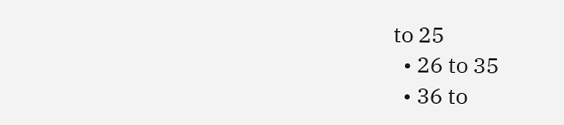to 25
  • 26 to 35
  • 36 to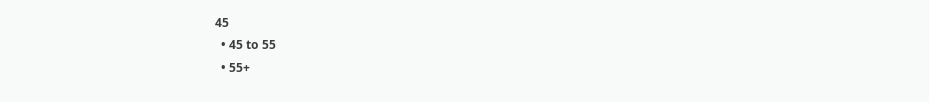45
  • 45 to 55
  • 55+